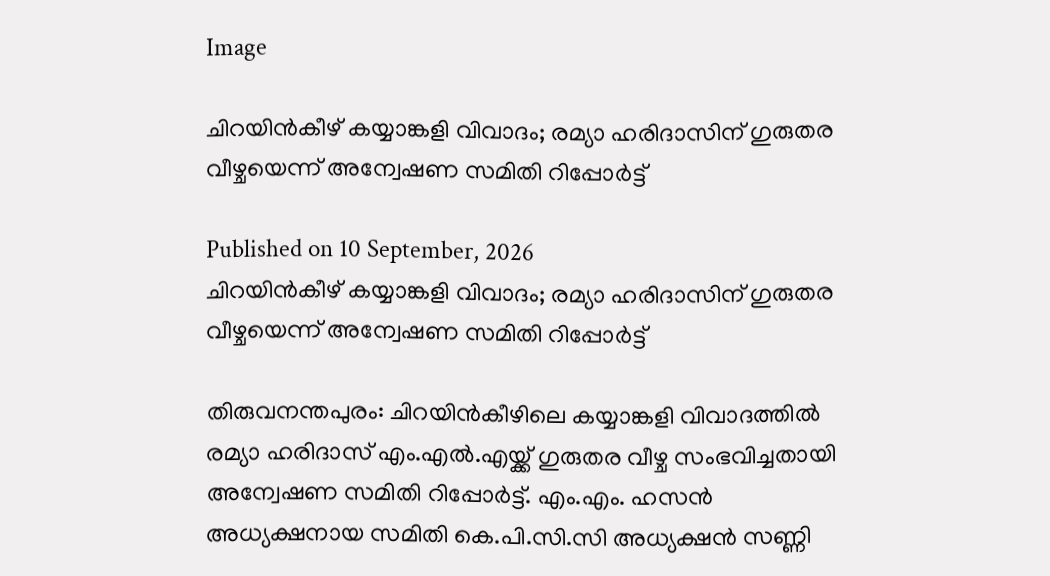Image

ചിറയിൻകീഴ് കയ്യാങ്കളി വിവാദം; രമ്യാ ഹരിദാസിന് ഗുരുതര വീഴ്ചയെന്ന് അന്വേഷണ സമിതി റിപ്പോർട്ട്

Published on 10 September, 2026
ചിറയിൻകീഴ് കയ്യാങ്കളി വിവാദം; രമ്യാ ഹരിദാസിന് ഗുരുതര വീഴ്ചയെന്ന് അന്വേഷണ സമിതി റിപ്പോർട്ട്

തിരുവനന്തപുരം: ചിറയിൻകീഴിലെ കയ്യാങ്കളി വിവാദത്തിൽ രമ്യാ ഹരിദാസ് എം.എൽ.എയ്ക്ക് ഗുരുതര വീഴ്ച സംഭവിച്ചതായി അന്വേഷണ സമിതി റിപ്പോർട്ട്. എം.എം. ഹസൻ അധ്യക്ഷനായ സമിതി കെ.പി.സി.സി അധ്യക്ഷൻ സണ്ണി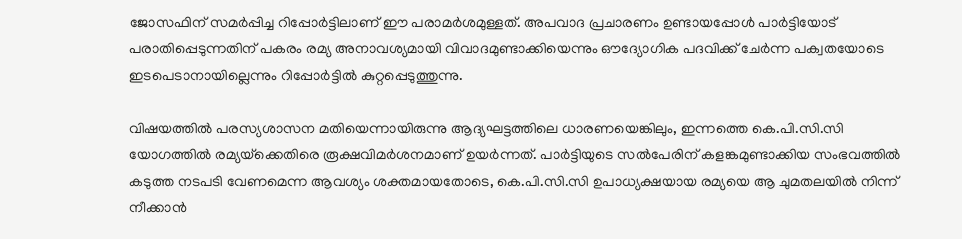ജോസഫിന് സമർപ്പിച്ച റിപ്പോർട്ടിലാണ് ഈ പരാമർശമുള്ളത്. അപവാദ പ്രചാരണം ഉണ്ടായപ്പോൾ പാർട്ടിയോട് പരാതിപ്പെടുന്നതിന് പകരം രമ്യ അനാവശ്യമായി വിവാദമുണ്ടാക്കിയെന്നും ഔദ്യോഗിക പദവിക്ക് ചേർന്ന പക്വതയോടെ ഇടപെടാനായില്ലെന്നും റിപ്പോർട്ടിൽ കുറ്റപ്പെടുത്തുന്നു.

വിഷയത്തിൽ പരസ്യശാസന മതിയെന്നായിരുന്നു ആദ്യഘട്ടത്തിലെ ധാരണയെങ്കിലും, ഇന്നത്തെ കെ.പി.സി.സി യോഗത്തിൽ രമ്യയ്‌ക്കെതിരെ രൂക്ഷവിമർശനമാണ് ഉയർന്നത്. പാർട്ടിയുടെ സൽപേരിന് കളങ്കമുണ്ടാക്കിയ സംഭവത്തിൽ കടുത്ത നടപടി വേണമെന്ന ആവശ്യം ശക്തമായതോടെ, കെ.പി.സി.സി ഉപാധ്യക്ഷയായ രമ്യയെ ആ ചുമതലയിൽ നിന്ന് നീക്കാൻ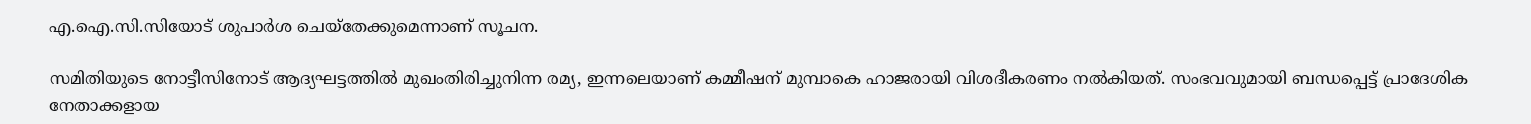എ.ഐ.സി.സിയോട് ശുപാർശ ചെയ്തേക്കുമെന്നാണ് സൂചന.

സമിതിയുടെ നോട്ടീസിനോട് ആദ്യഘട്ടത്തിൽ മുഖംതിരിച്ചുനിന്ന രമ്യ, ഇന്നലെയാണ് കമ്മീഷന് മുമ്പാകെ ഹാജരായി വിശദീകരണം നൽകിയത്. സംഭവവുമായി ബന്ധപ്പെട്ട് പ്രാദേശിക നേതാക്കളായ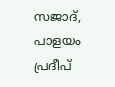സജാദ്, പാളയം പ്രദീപ്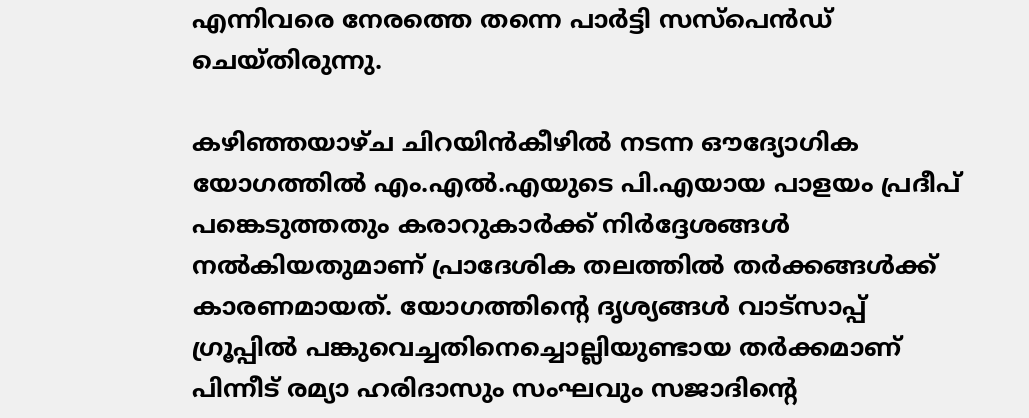എന്നിവരെ നേരത്തെ തന്നെ പാർട്ടി സസ്പെൻഡ് ചെയ്തിരുന്നു.

കഴിഞ്ഞയാഴ്ച ചിറയിൻകീഴിൽ നടന്ന ഔദ്യോഗിക യോഗത്തിൽ എം.എൽ.എയുടെ പി.എയായ പാളയം പ്രദീപ് പങ്കെടുത്തതും കരാറുകാർക്ക് നിർദ്ദേശങ്ങൾ നൽകിയതുമാണ് പ്രാദേശിക തലത്തിൽ തർക്കങ്ങൾക്ക് കാരണമായത്. യോഗത്തിന്റെ ദൃശ്യങ്ങൾ വാട്സാപ്പ് ഗ്രൂപ്പിൽ പങ്കുവെച്ചതിനെച്ചൊല്ലിയുണ്ടായ തർക്കമാണ് പിന്നീട് രമ്യാ ഹരിദാസും സംഘവും സജാദിന്റെ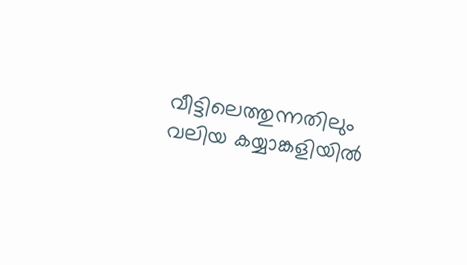വീട്ടിലെത്തുന്നതിലും വലിയ കയ്യാങ്കളിയിൽ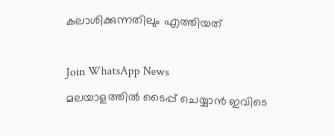കലാശിക്കുന്നതിലും എത്തിയത്

Join WhatsApp News
മലയാളത്തില്‍ ടൈപ്പ് ചെയ്യാന്‍ ഇവിടെ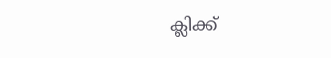ക്ലിക്ക്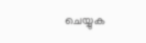ചെയ്യുക